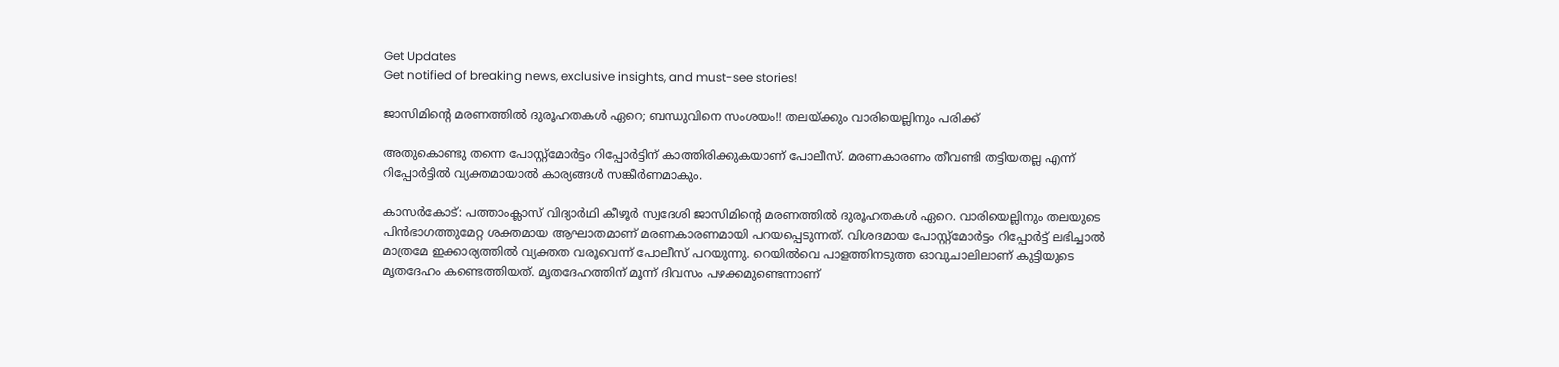Get Updates
Get notified of breaking news, exclusive insights, and must-see stories!

ജാസിമിന്റെ മരണത്തില്‍ ദുരൂഹതകള്‍ ഏറെ; ബന്ധുവിനെ സംശയം!! തലയ്ക്കും വാരിയെല്ലിനും പരിക്ക്

അതുകൊണ്ടു തന്നെ പോസ്റ്റ്‌മോര്‍ട്ടം റിപ്പോര്‍ട്ടിന് കാത്തിരിക്കുകയാണ് പോലീസ്. മരണകാരണം തീവണ്ടി തട്ടിയതല്ല എന്ന് റിപ്പോര്‍ട്ടില്‍ വ്യക്തമായാല്‍ കാര്യങ്ങള്‍ സങ്കീര്‍ണമാകും.

കാസര്‍കോട്: പത്താംക്ലാസ് വിദ്യാര്‍ഥി കീഴൂര്‍ സ്വദേശി ജാസിമിന്റെ മരണത്തില്‍ ദുരൂഹതകള്‍ ഏറെ. വാരിയെല്ലിനും തലയുടെ പിന്‍ഭാഗത്തുമേറ്റ ശക്തമായ ആഘാതമാണ് മരണകാരണമായി പറയപ്പെടുന്നത്. വിശദമായ പോസ്റ്റ്‌മോര്‍ട്ടം റിപ്പോര്‍ട്ട് ലഭിച്ചാല്‍ മാത്രമേ ഇക്കാര്യത്തില്‍ വ്യക്തത വരൂവെന്ന് പോലീസ് പറയുന്നു. റെയില്‍വെ പാളത്തിനടുത്ത ഓവുചാലിലാണ് കുട്ടിയുടെ മൃതദേഹം കണ്ടെത്തിയത്. മൃതദേഹത്തിന് മൂന്ന് ദിവസം പഴക്കമുണ്ടെന്നാണ്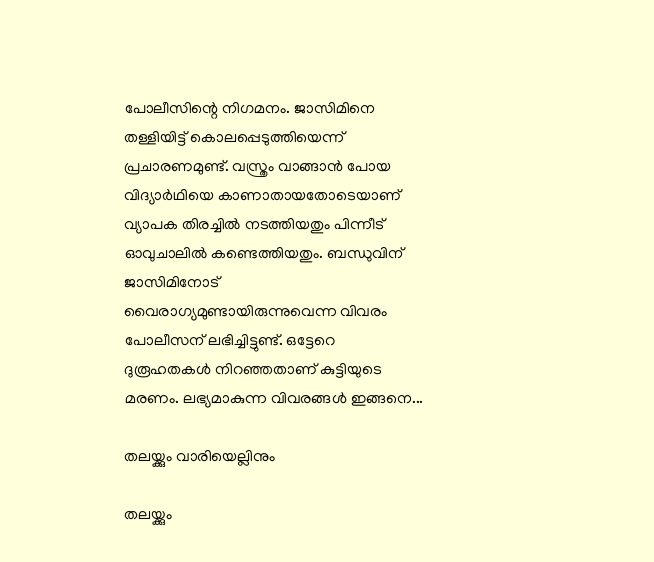പോലീസിന്റെ നിഗമനം. ജാസിമിനെ തള്ളിയിട്ട് കൊലപ്പെടുത്തിയെന്ന് പ്രചാരണമുണ്ട്. വസ്ത്രം വാങ്ങാന്‍ പോയ വിദ്യാര്‍ഥിയെ കാണാതായതോടെയാണ് വ്യാപക തിരച്ചില്‍ നടത്തിയതും പിന്നീട് ഓവുചാലില്‍ കണ്ടെത്തിയതും. ബന്ധുവിന് ജാസിമിനോട് വൈരാഗ്യമുണ്ടായിരുന്നുവെന്ന വിവരം പോലീസന് ലഭിച്ചിട്ടുണ്ട്. ഒട്ടേറെ ദുരൂഹതകള്‍ നിറഞ്ഞതാണ് കുട്ടിയുടെ മരണം. ലഭ്യമാകുന്ന വിവരങ്ങള്‍ ഇങ്ങനെ...

തലയ്ക്കും വാരിയെല്ലിനും

തലയ്ക്കും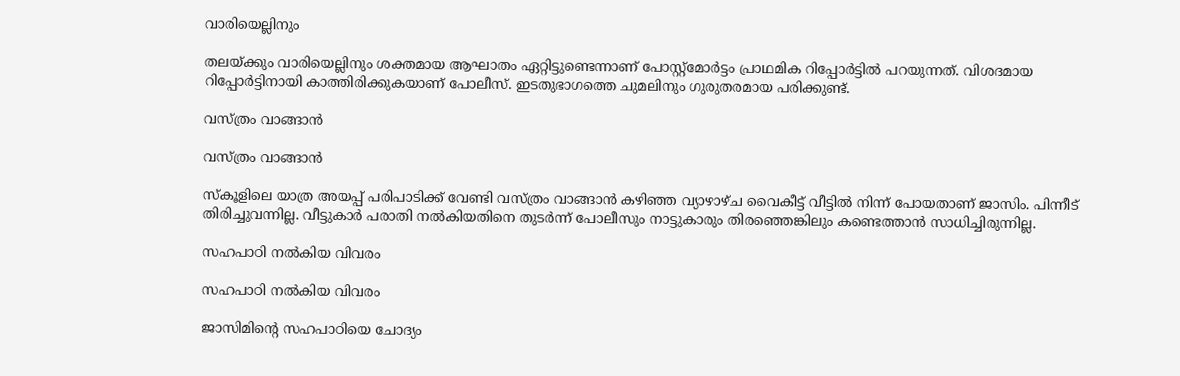വാരിയെല്ലിനും

തലയ്ക്കും വാരിയെല്ലിനും ശക്തമായ ആഘാതം ഏറ്റിട്ടുണ്ടെന്നാണ് പോസ്റ്റ്‌മോര്‍ട്ടം പ്രാഥമിക റിപ്പോര്‍ട്ടില്‍ പറയുന്നത്. വിശദമായ റിപ്പോര്‍ട്ടിനായി കാത്തിരിക്കുകയാണ് പോലീസ്. ഇടതുഭാഗത്തെ ചുമലിനും ഗുരുതരമായ പരിക്കുണ്ട്.

വസ്ത്രം വാങ്ങാന്‍

വസ്ത്രം വാങ്ങാന്‍

സ്‌കൂളിലെ യാത്ര അയപ്പ് പരിപാടിക്ക് വേണ്ടി വസ്ത്രം വാങ്ങാന്‍ കഴിഞ്ഞ വ്യാഴാഴ്ച വൈകീട്ട് വീട്ടില്‍ നിന്ന് പോയതാണ് ജാസിം. പിന്നീട് തിരിച്ചുവന്നില്ല. വീട്ടുകാര്‍ പരാതി നല്‍കിയതിനെ തുടര്‍ന്ന് പോലീസും നാട്ടുകാരും തിരഞ്ഞെങ്കിലും കണ്ടെത്താന്‍ സാധിച്ചിരുന്നില്ല.

സഹപാഠി നല്‍കിയ വിവരം

സഹപാഠി നല്‍കിയ വിവരം

ജാസിമിന്റെ സഹപാഠിയെ ചോദ്യം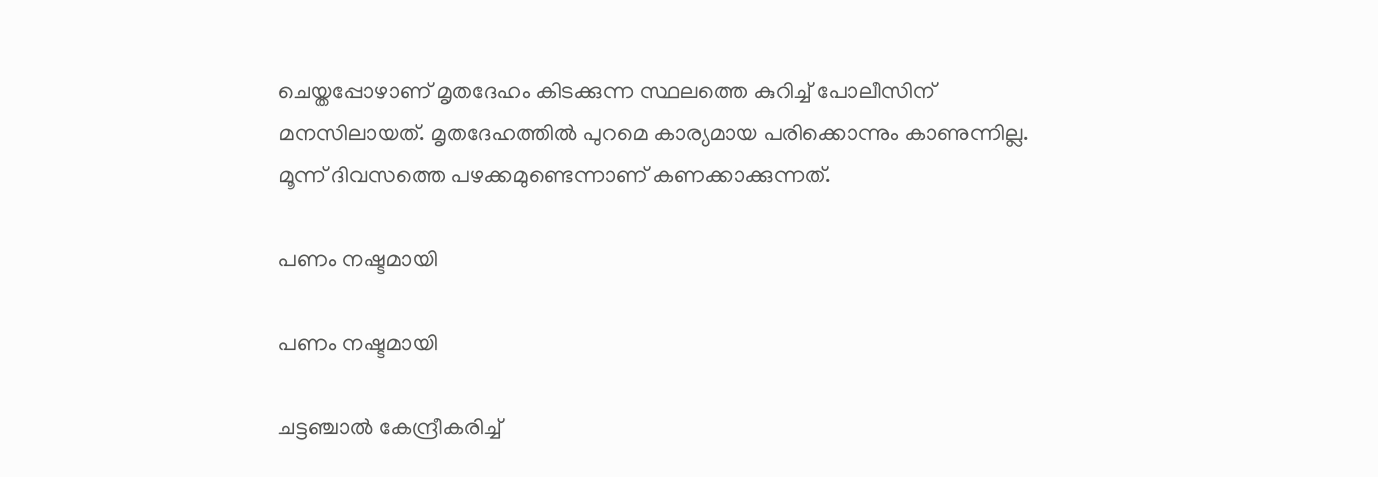ചെയ്തപ്പോഴാണ് മൃതദേഹം കിടക്കുന്ന സ്ഥലത്തെ കുറിച്ച് പോലീസിന് മനസിലായത്. മൃതദേഹത്തില്‍ പുറമെ കാര്യമായ പരിക്കൊന്നും കാണുന്നില്ല. മൂന്ന് ദിവസത്തെ പഴക്കമുണ്ടെന്നാണ് കണക്കാക്കുന്നത്.

പണം നഷ്ടമായി

പണം നഷ്ടമായി

ചട്ടഞ്ചാല്‍ കേന്ദ്രീകരിച്ച്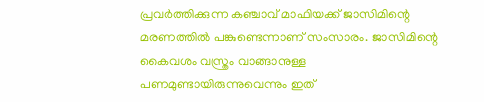പ്രവര്‍ത്തിക്കുന്ന കഞ്ചാവ് മാഫിയക്ക് ജാസിമിന്റെ മരണത്തില്‍ പങ്കുണ്ടെന്നാണ് സംസാരം. ജാസിമിന്റെ കൈവശം വസ്ത്രം വാങ്ങാനുള്ള പണമുണ്ടായിരുന്നുവെന്നും ഇത്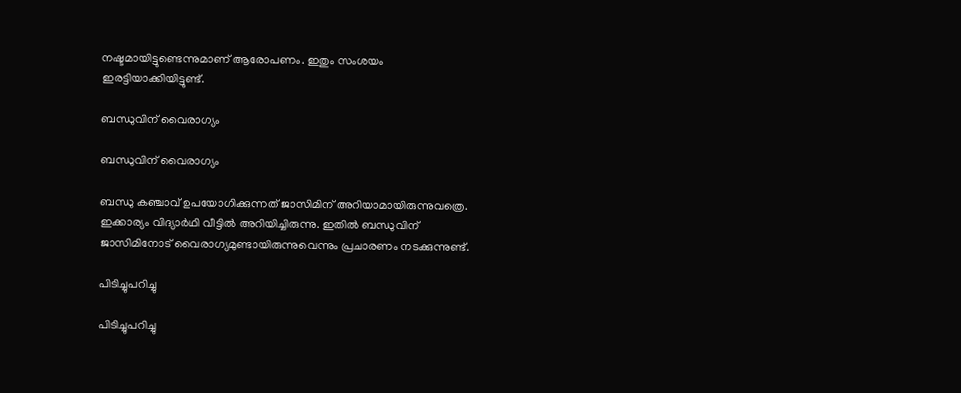നഷ്ടമായിട്ടുണ്ടെന്നുമാണ് ആരോപണം. ഇതും സംശയം ഇരട്ടിയാക്കിയിട്ടുണ്ട്.

ബന്ധുവിന് വൈരാഗ്യം

ബന്ധുവിന് വൈരാഗ്യം

ബന്ധു കഞ്ചാവ് ഉപയോഗിക്കുന്നത് ജാസിമിന് അറിയാമായിരുന്നുവത്രെ. ഇക്കാര്യം വിദ്യാര്‍ഥി വീട്ടില്‍ അറിയിച്ചിരുന്നു. ഇതില്‍ ബന്ധുവിന് ജാസിമിനോട് വൈരാഗ്യമുണ്ടായിരുന്നുവെന്നും പ്രചാരണം നടക്കുന്നുണ്ട്.

പിടിച്ചുപറിച്ചു

പിടിച്ചുപറിച്ചു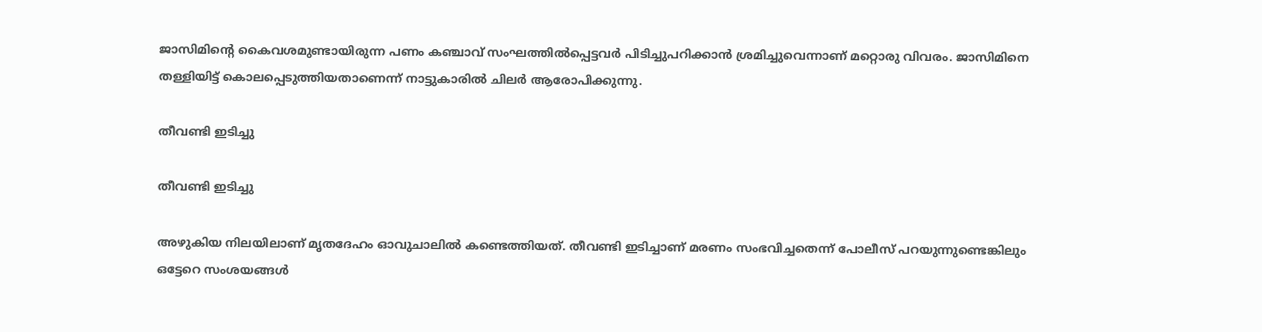ജാസിമിന്റെ കൈവശമുണ്ടായിരുന്ന പണം കഞ്ചാവ് സംഘത്തില്‍പ്പെട്ടവര്‍ പിടിച്ചുപറിക്കാന്‍ ശ്രമിച്ചുവെന്നാണ് മറ്റൊരു വിവരം. ജാസിമിനെ തള്ളിയിട്ട് കൊലപ്പെടുത്തിയതാണെന്ന് നാട്ടുകാരില്‍ ചിലര്‍ ആരോപിക്കുന്നു.

തീവണ്ടി ഇടിച്ചു

തീവണ്ടി ഇടിച്ചു

അഴുകിയ നിലയിലാണ് മൃതദേഹം ഓവുചാലില്‍ കണ്ടെത്തിയത്. തീവണ്ടി ഇടിച്ചാണ് മരണം സംഭവിച്ചതെന്ന് പോലീസ് പറയുന്നുണ്ടെങ്കിലും ഒട്ടേറെ സംശയങ്ങള്‍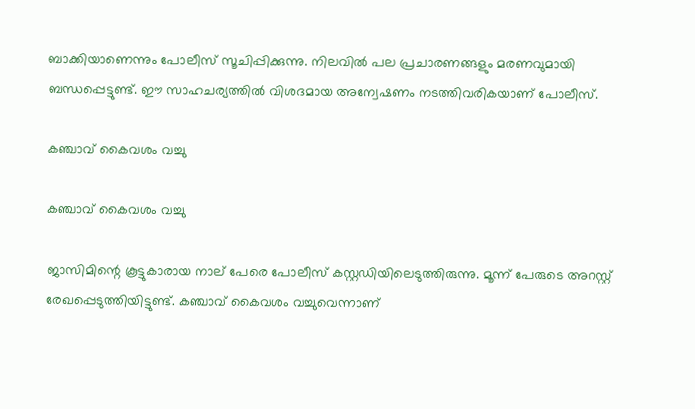ബാക്കിയാണെന്നും പോലീസ് സൂചിപ്പിക്കുന്നു. നിലവില്‍ പല പ്രചാരണങ്ങളും മരണവുമായി ബന്ധപ്പെട്ടുണ്ട്. ഈ സാഹചര്യത്തില്‍ വിശദമായ അന്വേഷണം നടത്തിവരികയാണ് പോലീസ്.

കഞ്ചാവ് കൈവശം വച്ചു

കഞ്ചാവ് കൈവശം വച്ചു

ജാസിമിന്റെ കൂട്ടുകാരായ നാല് പേരെ പോലീസ് കസ്റ്റഡിയിലെടുത്തിരുന്നു. മൂന്ന് പേരുടെ അറസ്റ്റ് രേഖപ്പെടുത്തിയിട്ടുണ്ട്. കഞ്ചാവ് കൈവശം വച്ചുവെന്നാണ്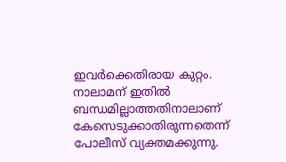ഇവര്‍ക്കെതിരായ കുറ്റം. നാലാമന് ഇതില്‍ ബന്ധമില്ലാത്തതിനാലാണ് കേസെടുക്കാതിരുന്നതെന്ന് പോലീസ് വ്യക്തമക്കുന്നു.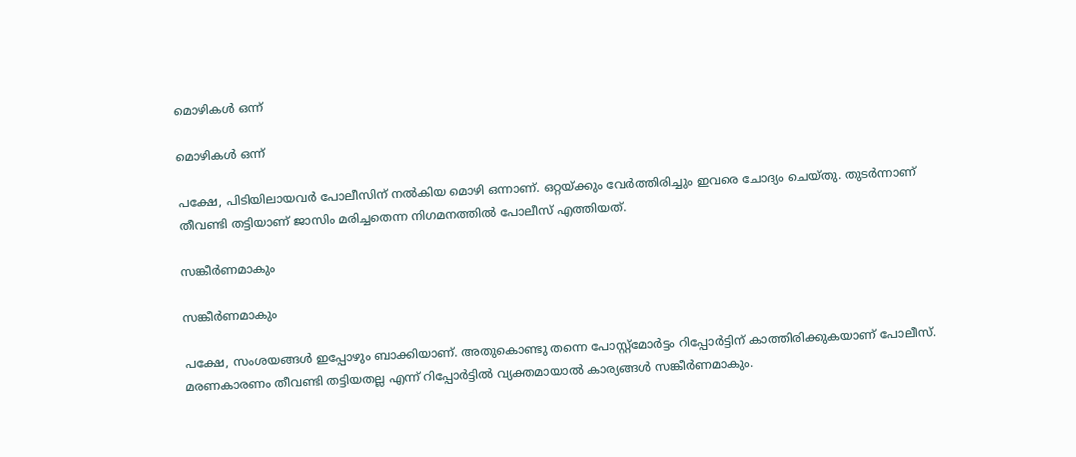മൊഴികള്‍ ഒന്ന്

മൊഴികള്‍ ഒന്ന്

പക്ഷേ, പിടിയിലായവര്‍ പോലീസിന് നല്‍കിയ മൊഴി ഒന്നാണ്. ഒറ്റയ്ക്കും വേര്‍ത്തിരിച്ചും ഇവരെ ചോദ്യം ചെയ്തു. തുടര്‍ന്നാണ് തീവണ്ടി തട്ടിയാണ് ജാസിം മരിച്ചതെന്ന നിഗമനത്തില്‍ പോലീസ് എത്തിയത്.

സങ്കീര്‍ണമാകും

സങ്കീര്‍ണമാകും

പക്ഷേ, സംശയങ്ങള്‍ ഇപ്പോഴും ബാക്കിയാണ്. അതുകൊണ്ടു തന്നെ പോസ്റ്റ്‌മോര്‍ട്ടം റിപ്പോര്‍ട്ടിന് കാത്തിരിക്കുകയാണ് പോലീസ്. മരണകാരണം തീവണ്ടി തട്ടിയതല്ല എന്ന് റിപ്പോര്‍ട്ടില്‍ വ്യക്തമായാല്‍ കാര്യങ്ങള്‍ സങ്കീര്‍ണമാകും.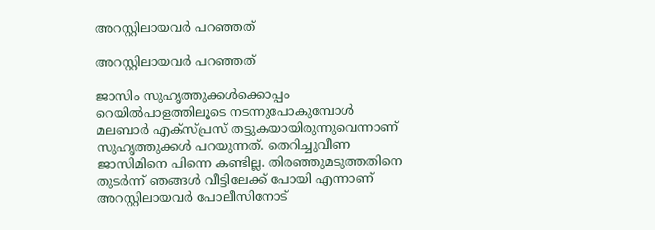അറസ്റ്റിലായവര്‍ പറഞ്ഞത്

അറസ്റ്റിലായവര്‍ പറഞ്ഞത്

ജാസിം സുഹൃത്തുക്കള്‍ക്കൊപ്പം റെയില്‍പാളത്തിലൂടെ നടന്നുപോകുമ്പോള്‍ മലബാര്‍ എക്‌സ്പ്രസ് തട്ടുകയായിരുന്നുവെന്നാണ് സുഹൃത്തുക്കള്‍ പറയുന്നത്. തെറിച്ചുവീണ ജാസിമിനെ പിന്നെ കണ്ടില്ല. തിരഞ്ഞുമടുത്തതിനെ തുടര്‍ന്ന് ഞങ്ങള്‍ വീട്ടിലേക്ക് പോയി എന്നാണ് അറസ്റ്റിലായവര്‍ പോലീസിനോട്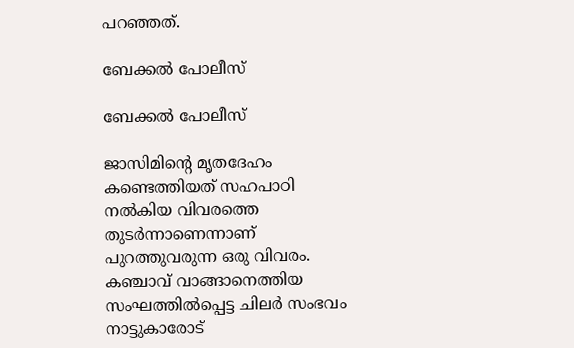പറഞ്ഞത്.

ബേക്കല്‍ പോലീസ്

ബേക്കല്‍ പോലീസ്

ജാസിമിന്റെ മൃതദേഹം കണ്ടെത്തിയത് സഹപാഠി നല്‍കിയ വിവരത്തെ തുടര്‍ന്നാണെന്നാണ് പുറത്തുവരുന്ന ഒരു വിവരം. കഞ്ചാവ് വാങ്ങാനെത്തിയ സംഘത്തില്‍പ്പെട്ട ചിലര്‍ സംഭവം നാട്ടുകാരോട്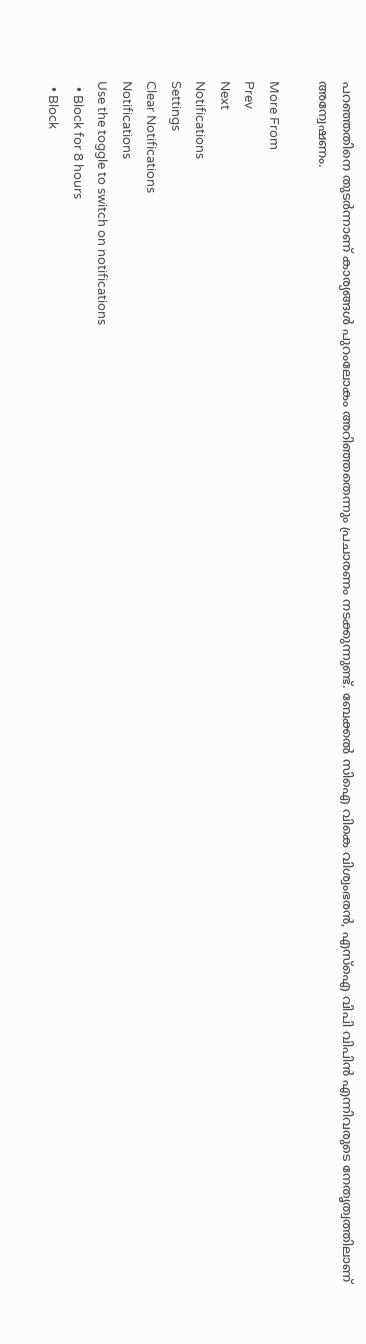പറഞ്ഞതിനെ തുടര്‍ന്നാണ് കാര്യങ്ങള്‍ പുറംലോകം അറിഞ്ഞതെന്നും പ്രചാരണം നടക്കുന്നുണ്ട്. ബേക്കല്‍ സിഐ വികെ വിശ്വംഭരന്‍, എസ്‌ഐ വിപി വിപിന്‍ എന്നിവരുടെ നേതൃത്വത്തിലാണ് അന്വേഷണം.

More From
Prev
Next
Notifications
Settings
Clear Notifications
Notifications
Use the toggle to switch on notifications
  • Block for 8 hours
  • Block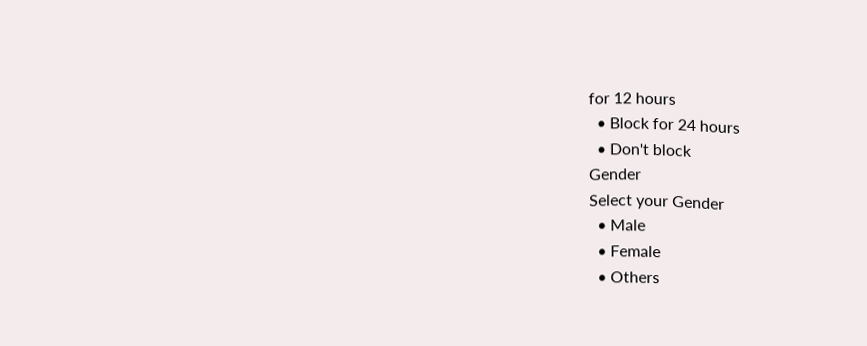for 12 hours
  • Block for 24 hours
  • Don't block
Gender
Select your Gender
  • Male
  • Female
  • Others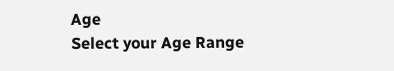Age
Select your Age Range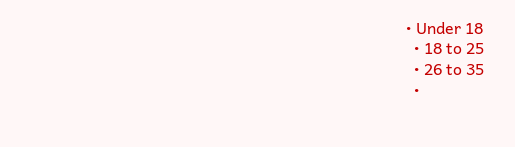• Under 18
  • 18 to 25
  • 26 to 35
  •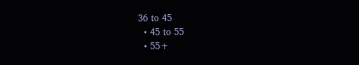36 to 45
  • 45 to 55
  • 55+